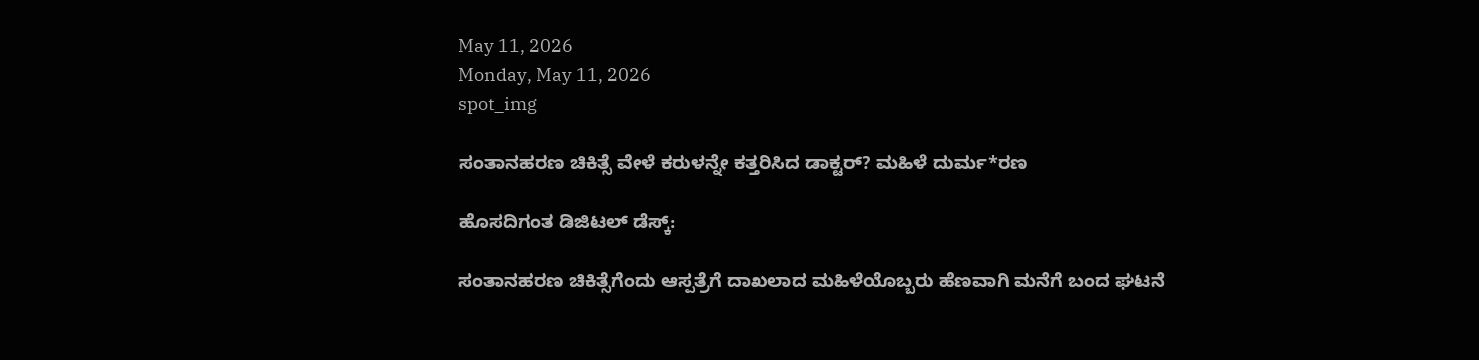May 11, 2026
Monday, May 11, 2026
spot_img

ಸಂತಾನಹರಣ ಚಿಕಿತ್ಸೆ ವೇಳೆ ಕರುಳನ್ನೇ ಕತ್ತರಿಸಿದ ಡಾಕ್ಟರ್‌? ಮಹಿಳೆ ದುರ್ಮ*ರಣ

ಹೊಸದಿಗಂತ ಡಿಜಿಟಲ್‌ ಡೆಸ್ಕ್‌:

ಸಂತಾನಹರಣ ಚಿಕಿತ್ಸೆಗೆಂದು ಆಸ್ಪತ್ರೆಗೆ ದಾಖಲಾದ ಮಹಿಳೆಯೊಬ್ಬರು ಹೆಣವಾಗಿ ಮನೆಗೆ ಬಂದ ಘಟನೆ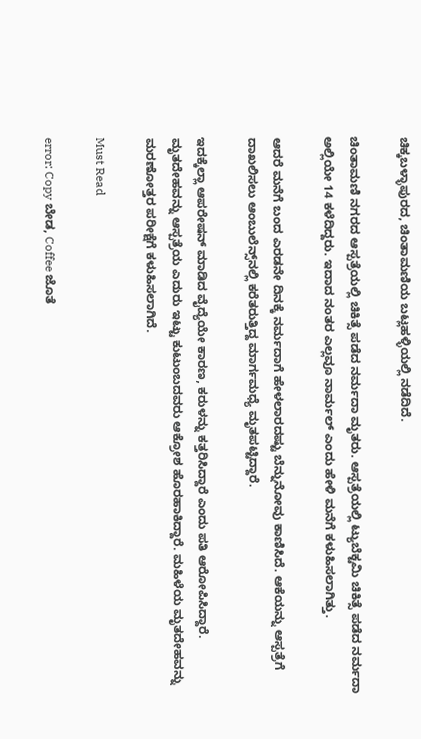ಚಿಕ್ಕಬಳ್ಳಾಪುರದ, ಚಿಂತಾಮಣಿಯ ಬಟ್ಲಹಳ್ಳಿಯಲ್ಲಿ ನಡೆದಿದೆ.

ಚಿಂತಾಮಣಿ ನಗರದ ಆಸ್ಪತ್ರೆಯಲ್ಲಿ ಚಿಕಿತ್ಸೆ ಪಡೆದ ನರ್ಮದಾ ಮೃತರು. ಆಸ್ಪತ್ರೆಯಲ್ಲಿ ಟ್ಯುಬೆಕ್ಟಮಿ ಚಿಕಿತ್ಸೆ ಪಡೆದ ನರ್ಮದಾ ಅಲ್ಲಿಯೇ 14 ಕಳೆದಿದ್ದರು. ಇದಾದ ನಂತರ ಎಲ್ಲವೂ ನಾರ್ಮಲ್‌ ಎಂದು ಹೇಳಿ ಮನೆಗೆ ಕಳುಹಿಸಲಾಗಿತ್ತು.

ಆದರೆ ಮನೆಗೆ ಬಂದ ಎರಡನೇ ದಿನಕ್ಕೆ ನರ್ಮದಾಗೆ ಹೇಳಲಾರದಷ್ಟು ಬೆನ್ನುನೋವು ಕಾಣಿಸಿದೆ. ಆಕೆಯನ್ನು ಆಸ್ಪತ್ರೆಗೆ ದಾಖಲಿಸಲು ಆಂಬುಲೆನ್ಸ್‌ನಲ್ಲಿ ಕರೆತರುತ್ತಿದ್ದ ಮಾರ್ಗಮಧ್ಯೆ ಮೃತಪಟ್ಟಿದ್ದಾರೆ.

ಇದಕ್ಕೆಲ್ಲಾ ಆಪರೇಷನ್‌ ಮಾಡಿದ ವೈದ್ಯೆಯೇ ಕಾರಣ, ಕರುಳನ್ನು ಕತ್ತರಿಸಿದ್ದಾರೆ ಎಂದು ಪತಿ ಆರೋಪಿಸಿದ್ದಾರೆ. ಮೃತದೇಹವನ್ನು ಆಸ್ಪತ್ರೆಯ ಎದುರು ಇಟ್ಟು ಕುಟುಂಬದವರು ಆಕ್ರೋಶ ಹೊರಹಾಕಿದ್ದಾರೆ. ಮಹಿಳೆಯ ಮೃತದೇಹವನ್ನು ಮರಣೋತ್ತರ ಪರೀಕ್ಷೆಗೆ ಕಳುಹಿಸಲಾಗಿದೆ.

Must Read

error: Copy ಬೇಡ, Coffee ಜೊತೆ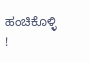ಹಂಚಿಕೊಳ್ಳಿ !